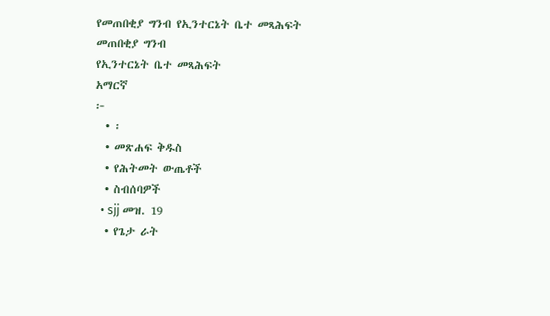የመጠበቂያ ግንብ የኢንተርኔት ቤተ መጻሕፍት
መጠበቂያ ግንብ
የኢንተርኔት ቤተ መጻሕፍት
አማርኛ
፦
  • ፡
  • መጽሐፍ ቅዱስ
  • የሕትመት ውጤቶች
  • ስብሰባዎች
  • sjj መዝ. 19
  • የጌታ ራት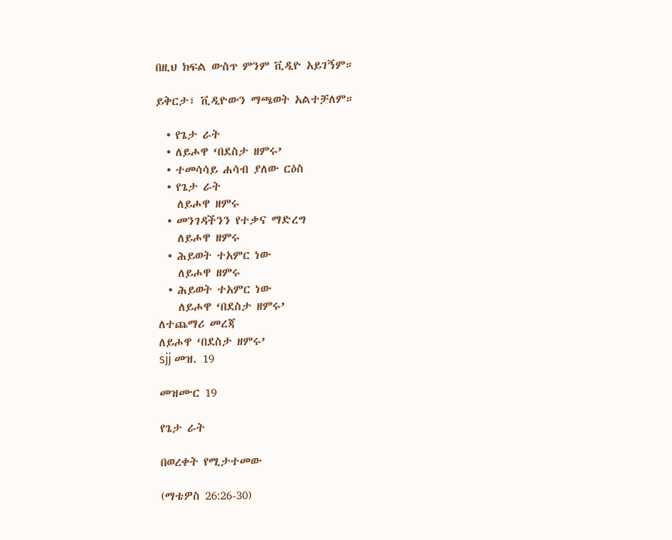በዚህ ክፍል ውስጥ ምንም ቪዲዮ አይገኝም።

ይቅርታ፣ ቪዲዮውን ማጫወት አልተቻለም።

  • የጌታ ራት
  • ለይሖዋ ‘በደስታ ዘምሩ’
  • ተመሳሳይ ሐሳብ ያለው ርዕስ
  • የጌታ ራት
    ለይሖዋ ዘምሩ
  • መንገዳችንን የተቃና ማድረግ
    ለይሖዋ ዘምሩ
  • ሕይወት ተአምር ነው
    ለይሖዋ ዘምሩ
  • ሕይወት ተአምር ነው
    ለይሖዋ ‘በደስታ ዘምሩ’
ለተጨማሪ መረጃ
ለይሖዋ ‘በደስታ ዘምሩ’
sjj መዝ. 19

መዝሙር 19

የጌታ ራት

በወረቀት የሚታተመው

(ማቴዎስ 26:26-30)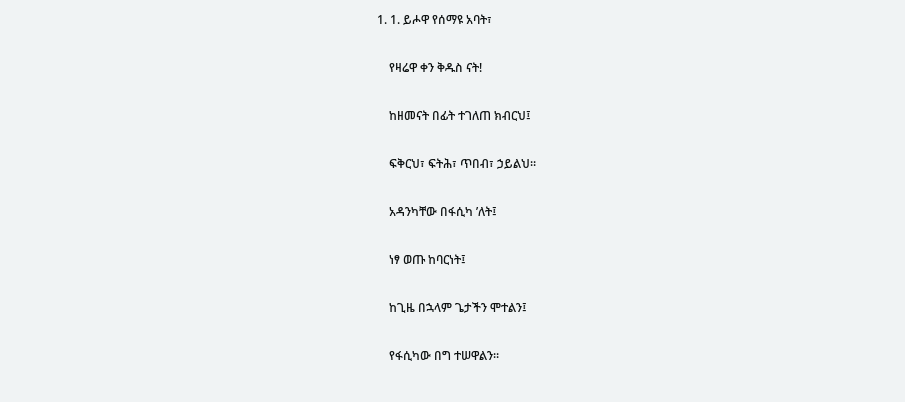1. 1. ይሖዋ የሰማዩ አባት፣

    የዛሬዋ ቀን ቅዱስ ናት!

    ከዘመናት በፊት ተገለጠ ክብርህ፤

    ፍቅርህ፣ ፍትሕ፣ ጥበብ፣ ኃይልህ።

    አዳንካቸው በፋሲካ ’ለት፤

    ነፃ ወጡ ከባርነት፤

    ከጊዜ በኋላም ጌታችን ሞተልን፤

    የፋሲካው በግ ተሠዋልን።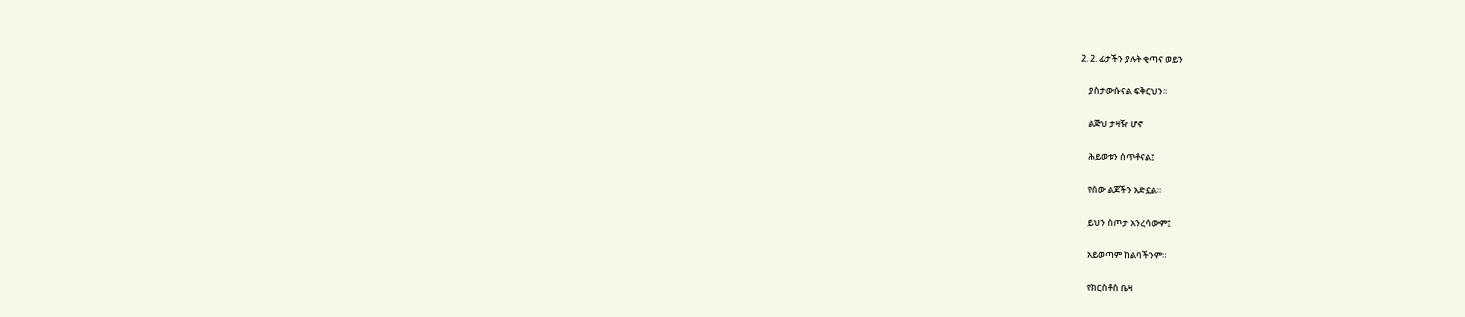2. 2. ፊታችን ያሉት ቂጣና ወይን

    ያስታውሱናል ፍቅርህን።

    ልጅህ ታዛዥ ሆኖ

    ሕይወቱን ሰጥቶናል፤

    የሰው ልጆችን አድኗል።

    ይህን ስጦታ አንረሳውም፤

    አይወጣም ከልባችንም።

    የክርስቶስ ቤዛ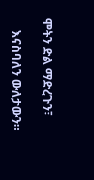ሞትን ድል ማድረጉን፣

    እናስባለን ውለታውን።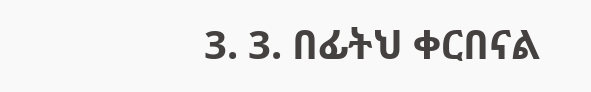3. 3. በፊትህ ቀርበናል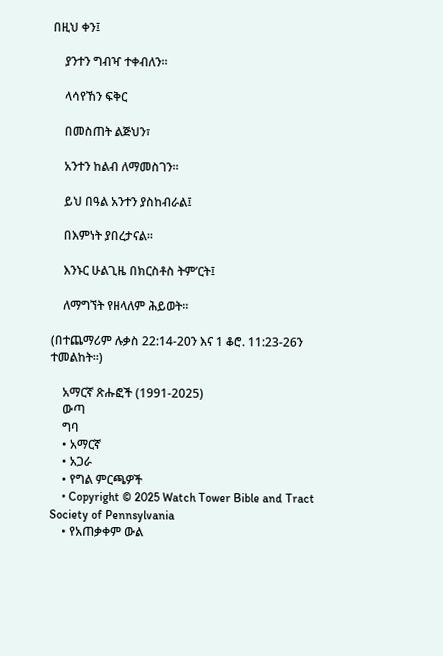በዚህ ቀን፤

    ያንተን ግብዣ ተቀብለን።

    ላሳየኸን ፍቅር

    በመስጠት ልጅህን፣

    አንተን ከልብ ለማመስገን።

    ይህ በዓል አንተን ያስከብራል፤

    በእምነት ያበረታናል።

    እንኑር ሁልጊዜ በክርስቶስ ትም’ርት፤

    ለማግኘት የዘላለም ሕይወት።

(በተጨማሪም ሉቃስ 22:14-20ን እና 1 ቆሮ. 11:23-26ን ተመልከት።)

    አማርኛ ጽሑፎች (1991-2025)
    ውጣ
    ግባ
    • አማርኛ
    • አጋራ
    • የግል ምርጫዎች
    • Copyright © 2025 Watch Tower Bible and Tract Society of Pennsylvania
    • የአጠቃቀም ውል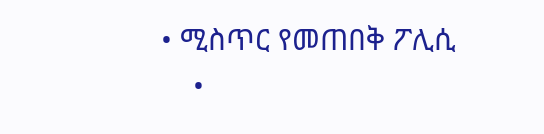• ሚስጥር የመጠበቅ ፖሊሲ
    •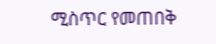ሚስጥር የመጠበቅ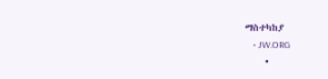ማስተካከያ
    • JW.ORG
    •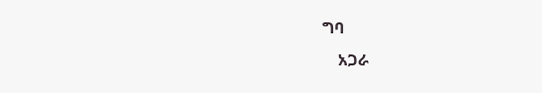ግባ
    አጋራ